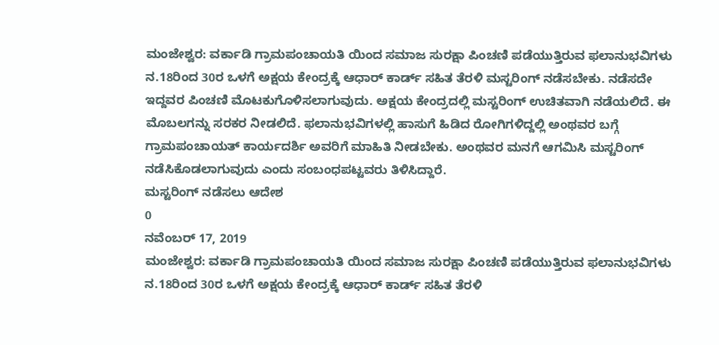ಮಂಜೇಶ್ವರ: ವರ್ಕಾಡಿ ಗ್ರಾಮಪಂಚಾಯತಿ ಯಿಂದ ಸಮಾಜ ಸುರಕ್ಷಾ ಪಿಂಚಣಿ ಪಡೆಯುತ್ತಿರುವ ಫಲಾನುಭವಿಗಳು ನ.18ರಿಂದ 30ರ ಒಳಗೆ ಅಕ್ಷಯ ಕೇಂದ್ರಕ್ಕೆ ಆಧಾರ್ ಕಾರ್ಡ್ ಸಹಿತ ತೆರಳಿ ಮಸ್ಟರಿಂಗ್ ನಡೆಸಬೇಕು. ನಡೆಸದೇ ಇದ್ದವರ ಪಿಂಚಣಿ ಮೊಟಕುಗೊಳಿಸಲಾಗುವುದು. ಅಕ್ಷಯ ಕೇಂದ್ರದಲ್ಲಿ ಮಸ್ಟರಿಂಗ್ ಉಚಿತವಾಗಿ ನಡೆಯಲಿದೆ. ಈ ಮೊಬಲಗನ್ನು ಸರಕರ ನೀಡಲಿದೆ. ಫಲಾನುಭವಿಗಳಲ್ಲಿ ಹಾಸುಗೆ ಹಿಡಿದ ರೋಗಿಗಳಿದ್ದಲ್ಲಿ ಅಂಥವರ ಬಗ್ಗೆ ಗ್ರಾಮಪಂಚಾಯತ್ ಕಾರ್ಯದರ್ಶಿ ಅವರಿಗೆ ಮಾಹಿತಿ ನೀಡಬೇಕು. ಅಂಥವರ ಮನಗೆ ಆಗಮಿಸಿ ಮಸ್ಟರಿಂಗ್ ನಡೆಸಿಕೊಡಲಾಗುವುದು ಎಂದು ಸಂಬಂಧಪಟ್ಟವರು ತಿಳಿಸಿದ್ದಾರೆ.
ಮಸ್ಟರಿಂಗ್ ನಡೆಸಲು ಆದೇಶ
0
ನವೆಂಬರ್ 17, 2019
ಮಂಜೇಶ್ವರ: ವರ್ಕಾಡಿ ಗ್ರಾಮಪಂಚಾಯತಿ ಯಿಂದ ಸಮಾಜ ಸುರಕ್ಷಾ ಪಿಂಚಣಿ ಪಡೆಯುತ್ತಿರುವ ಫಲಾನುಭವಿಗಳು ನ.18ರಿಂದ 30ರ ಒಳಗೆ ಅಕ್ಷಯ ಕೇಂದ್ರಕ್ಕೆ ಆಧಾರ್ ಕಾರ್ಡ್ ಸಹಿತ ತೆರಳಿ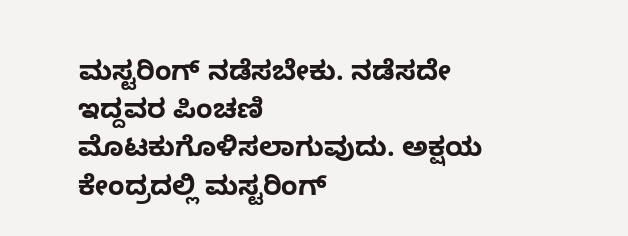ಮಸ್ಟರಿಂಗ್ ನಡೆಸಬೇಕು. ನಡೆಸದೇ ಇದ್ದವರ ಪಿಂಚಣಿ ಮೊಟಕುಗೊಳಿಸಲಾಗುವುದು. ಅಕ್ಷಯ ಕೇಂದ್ರದಲ್ಲಿ ಮಸ್ಟರಿಂಗ್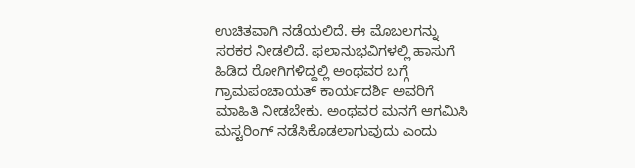ಉಚಿತವಾಗಿ ನಡೆಯಲಿದೆ. ಈ ಮೊಬಲಗನ್ನು ಸರಕರ ನೀಡಲಿದೆ. ಫಲಾನುಭವಿಗಳಲ್ಲಿ ಹಾಸುಗೆ ಹಿಡಿದ ರೋಗಿಗಳಿದ್ದಲ್ಲಿ ಅಂಥವರ ಬಗ್ಗೆ ಗ್ರಾಮಪಂಚಾಯತ್ ಕಾರ್ಯದರ್ಶಿ ಅವರಿಗೆ ಮಾಹಿತಿ ನೀಡಬೇಕು. ಅಂಥವರ ಮನಗೆ ಆಗಮಿಸಿ ಮಸ್ಟರಿಂಗ್ ನಡೆಸಿಕೊಡಲಾಗುವುದು ಎಂದು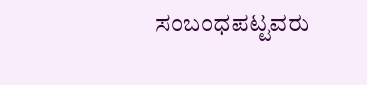ಸಂಬಂಧಪಟ್ಟವರು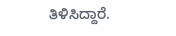ತಿಳಿಸಿದ್ದಾರೆ.